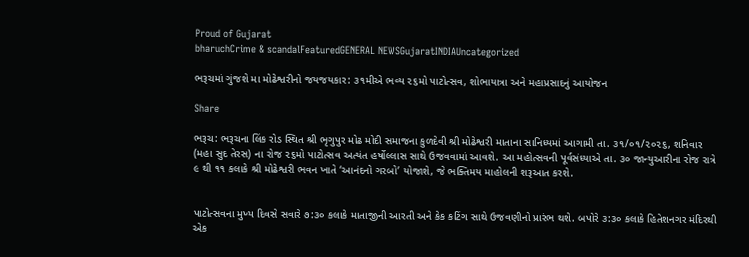Proud of Gujarat
bharuchCrime & scandalFeaturedGENERAL NEWSGujaratINDIAUncategorized

ભરૂચમાં ગુંજશે મા મોઢેશ્વરીનો જયજયકાર: ૩૧મીએ ભવ્ય ૨૬મો પાટોત્સવ, શોભાયાત્રા અને મહાપ્રસાદનું આયોજન

Share

ભરૂચ: ભરૂચના લિંક રોડ સ્થિત શ્રી ભૃગુપુર મોઢ મોદી સમાજના કુળદેવી શ્રી મોઢેશ્વરી માતાના સાનિધ્યમાં આગામી તા. ૩૧/૦૧/૨૦૨૬, શનિવાર (મહા સુદ તેરસ) ના રોજ ૨૬મો પાટોત્સવ અત્યંત હર્ષોલ્લાસ સાથે ઉજવવામાં આવશે. આ મહોત્સવની પૂર્વસંધ્યાએ તા. ૩૦ જાન્યુઆરીના રોજ રાત્રે ૯ થી ૧૧ કલાકે શ્રી મોઢેશ્વરી ભવન ખાતે ‘આનંદનો ગરબો’ યોજાશે, જે ભક્તિમય માહોલની શરૂઆત કરશે.


પાટોત્સવના મુખ્ય દિવસે સવારે ૭:૩૦ કલાકે માતાજીની આરતી અને કેક કટિંગ સાથે ઉજવણીનો પ્રારંભ થશે. બપોરે ૩:૩૦ કલાકે હિતેશનગર મંદિરથી એક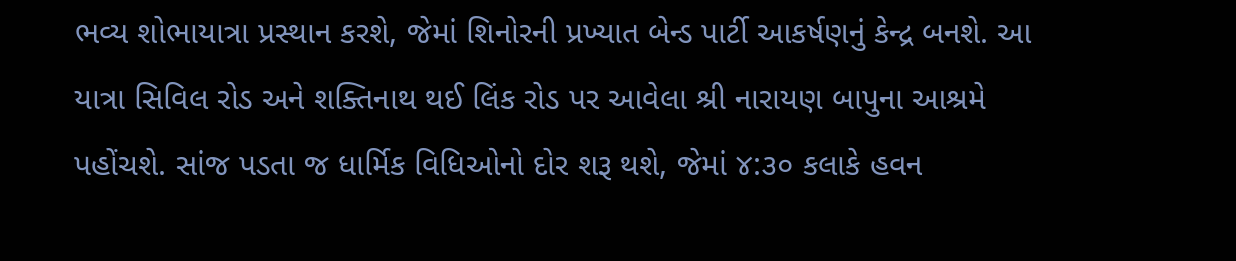ભવ્ય શોભાયાત્રા પ્રસ્થાન કરશે, જેમાં શિનોરની પ્રખ્યાત બેન્ડ પાર્ટી આકર્ષણનું કેન્દ્ર બનશે. આ યાત્રા સિવિલ રોડ અને શક્તિનાથ થઈ લિંક રોડ પર આવેલા શ્રી નારાયણ બાપુના આશ્રમે પહોંચશે. સાંજ પડતા જ ધાર્મિક વિધિઓનો દોર શરૂ થશે, જેમાં ૪:૩૦ કલાકે હવન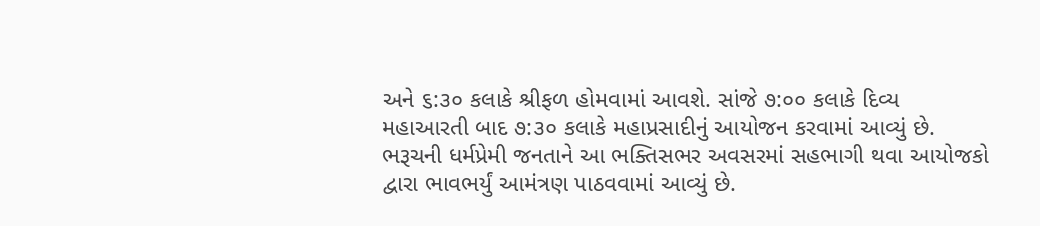અને ૬:૩૦ કલાકે શ્રીફળ હોમવામાં આવશે. સાંજે ૭:૦૦ કલાકે દિવ્ય મહાઆરતી બાદ ૭:૩૦ કલાકે મહાપ્રસાદીનું આયોજન કરવામાં આવ્યું છે. ભરૂચની ધર્મપ્રેમી જનતાને આ ભક્તિસભર અવસરમાં સહભાગી થવા આયોજકો દ્વારા ભાવભર્યું આમંત્રણ પાઠવવામાં આવ્યું છે.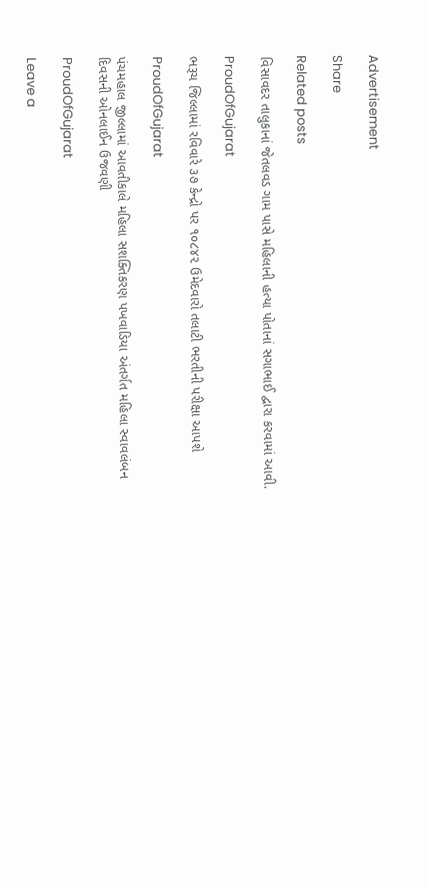Advertisement

Share

Related posts

વિસાવદર તાલુકાનાં જેતલવડ ગામ પાસે મહિલાની હત્યા પોતાનાં સગાભાઈ દ્વારા કરવામાં આવી.

ProudOfGujarat

ભરૂચ જિલ્લામાં રવિવારે ૩૭ કેન્દ્રો પર ૧૦૮૪૨ ઉમેદવારો તલાટી ભરતીની પરીક્ષા આપશે

ProudOfGujarat

પંચમહાલ જીલ્લામાં આવતીકાલે મહિલા સશક્તિકરણ પખવાડિયા અંતર્ગત મહિલા સ્વાવલંબન દિવસની ઓનલાઈન ઉજવણી

ProudOfGujarat

Leave a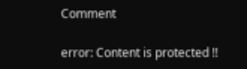Comment

error: Content is protected !!